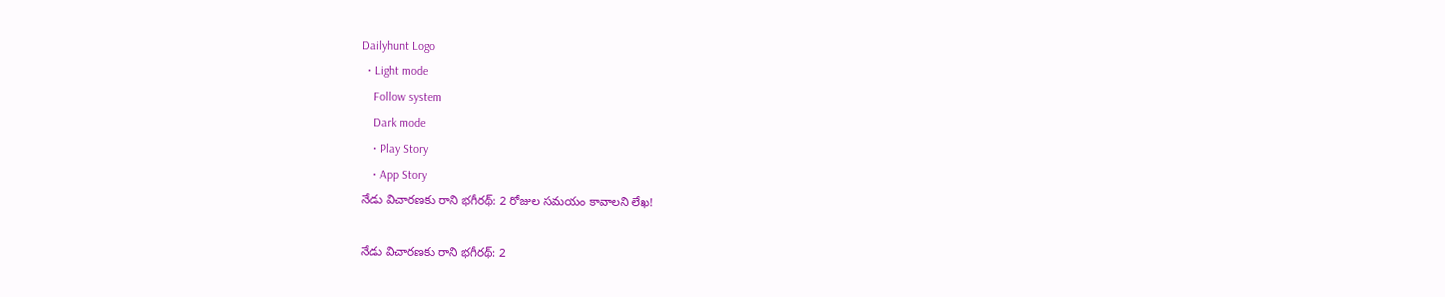Dailyhunt Logo
  • Light mode
    Follow system
    Dark mode
    • Play Story
    • App Story
నేడు విచారణకు రాని భగీరథ్: 2 రోజుల సమయం కావాలని లేఖ!

నేడు విచారణకు రాని భగీరథ్: 2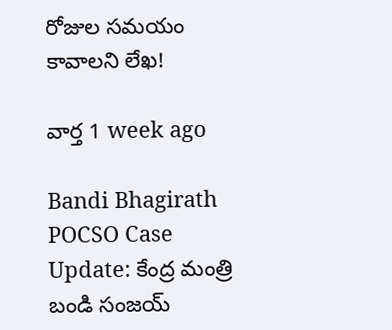రోజుల సమయం కావాలని లేఖ!

వార్త 1 week ago

Bandi Bhagirath POCSO Case Update: కేంద్ర మంత్రి బండి సంజయ్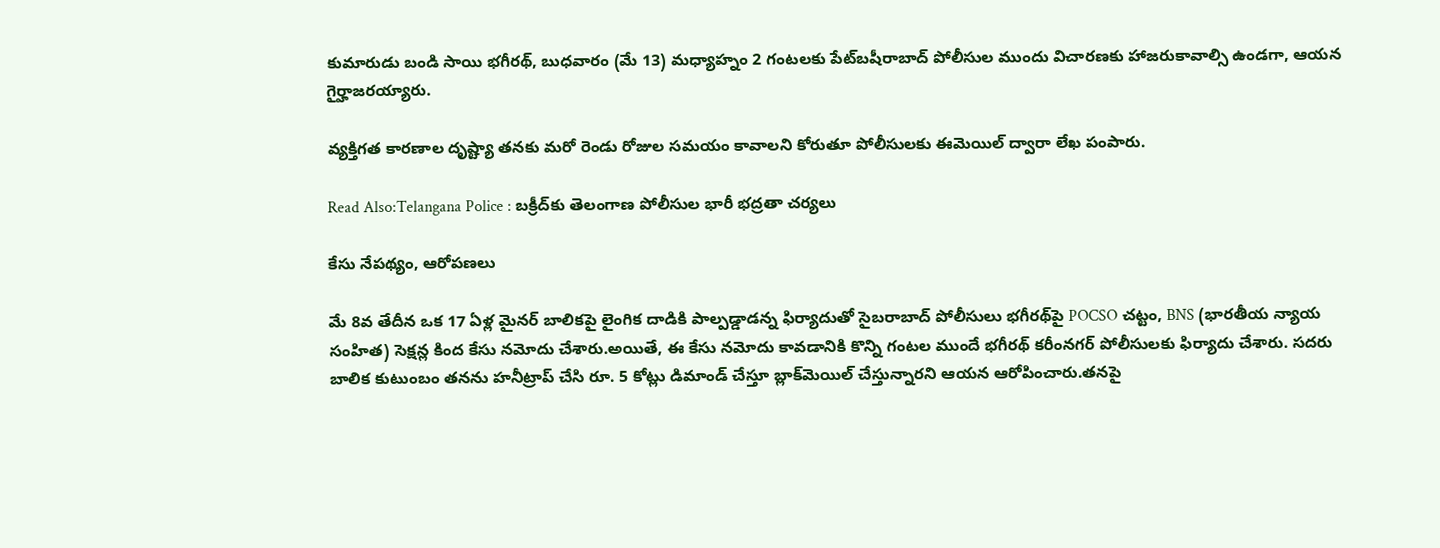కుమారుడు బండి సాయి భగీరథ్, బుధవారం (మే 13) మధ్యాహ్నం 2 గంటలకు పేట్‌బషీరాబాద్ పోలీసుల ముందు విచారణకు హాజరుకావాల్సి ఉండగా, ఆయన గైర్హాజరయ్యారు.

వ్యక్తిగత కారణాల దృష్ట్యా తనకు మరో రెండు రోజుల సమయం కావాలని కోరుతూ పోలీసులకు ఈమెయిల్ ద్వారా లేఖ పంపారు.

Read Also:Telangana Police : బక్రీద్‌కు తెలంగాణ పోలీసుల భారీ భద్రతా చర్యలు

కేసు నేపథ్యం, ఆరోపణలు

మే 8వ తేదీన ఒక 17 ఏళ్ల మైనర్ బాలికపై లైంగిక దాడికి పాల్పడ్డాడన్న ఫిర్యాదుతో సైబరాబాద్ పోలీసులు భగీరథ్‌పై POCSO చట్టం, BNS (భారతీయ న్యాయ సంహిత) సెక్షన్ల కింద కేసు నమోదు చేశారు.అయితే, ఈ కేసు నమోదు కావడానికి కొన్ని గంటల ముందే భగీరథ్ కరీంనగర్ పోలీసులకు ఫిర్యాదు చేశారు. సదరు బాలిక కుటుంబం తనను హనీట్రాప్‌ చేసి రూ. 5 కోట్లు డిమాండ్ చేస్తూ బ్లాక్‌మెయిల్ చేస్తున్నారని ఆయన ఆరోపించారు.తనపై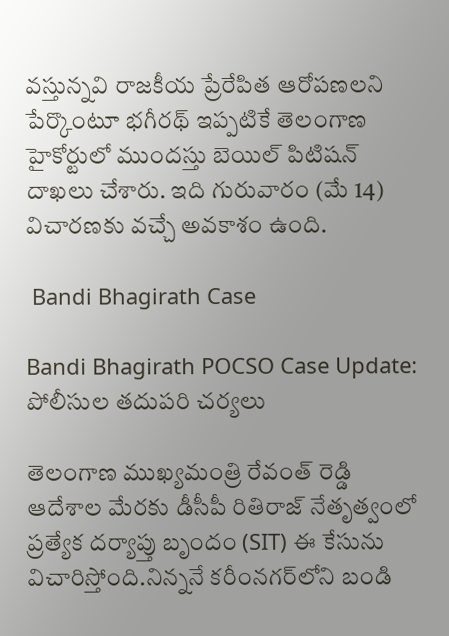వస్తున్నవి రాజకీయ ప్రేరేపిత ఆరోపణలని పేర్కొంటూ భగీరథ్ ఇప్పటికే తెలంగాణ హైకోర్టులో ముందస్తు బెయిల్ పిటిషన్ దాఖలు చేశారు. ఇది గురువారం (మే 14) విచారణకు వచ్చే అవకాశం ఉంది.

 Bandi Bhagirath Case

Bandi Bhagirath POCSO Case Update: పోలీసుల తదుపరి చర్యలు

తెలంగాణ ముఖ్యమంత్రి రేవంత్ రెడ్డి ఆదేశాల మేరకు డీసీపీ రితిరాజ్ నేతృత్వంలో ప్రత్యేక దర్యాప్తు బృందం (SIT) ఈ కేసును విచారిస్తోంది.నిన్ననే కరీంనగర్‌లోని బండి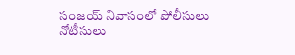సంజయ్ నివాసంలో పోలీసులు నోటీసులు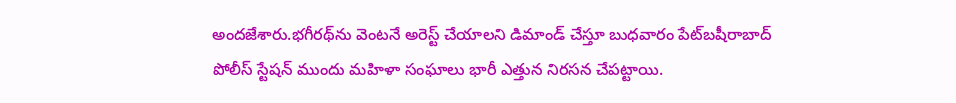అందజేశారు.భగీరథ్‌ను వెంటనే అరెస్ట్ చేయాలని డిమాండ్ చేస్తూ బుధవారం పేట్‌బషీరాబాద్ పోలీస్ స్టేషన్ ముందు మహిళా సంఘాలు భారీ ఎత్తున నిరసన చేపట్టాయి.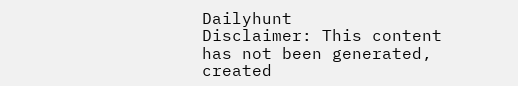Dailyhunt
Disclaimer: This content has not been generated, created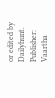or edited by Dailyhunt. Publisher: Vaartha